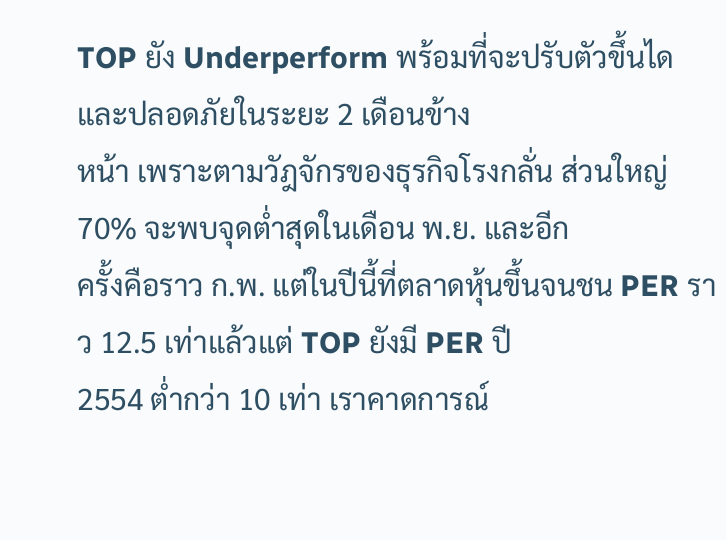TOP ยัง Underperform พร้อมที่จะปรับตัวขึ้นได และปลอดภัยในระยะ 2 เดือนข้าง
หน้า เพราะตามวัฎจักรของธุรกิจโรงกลั่น ส่วนใหญ่ 70% จะพบจุดต่ำสุดในเดือน พ.ย. และอีก
ครั้งคือราว ก.พ. แต่ในปีนี้ที่ตลาดหุ้นขึ้นจนชน PER ราว 12.5 เท่าแล้วแต่ TOP ยังมี PER ปี
2554 ต่ำกว่า 10 เท่า เราคาดการณ์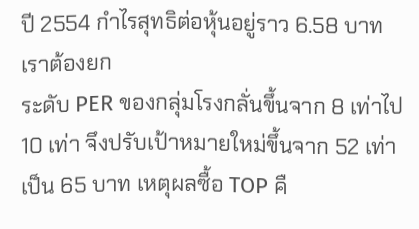ปี 2554 กำไรสุทธิต่อหุ้นอยู่ราว 6.58 บาท เราต้องยก
ระดับ PER ของกลุ่มโรงกลั่นขึ้นจาก 8 เท่าไป 10 เท่า จึงปรับเป้าหมายใหม่ขึ้นจาก 52 เท่า
เป็น 65 บาท เหตุผลซื้อ TOP คื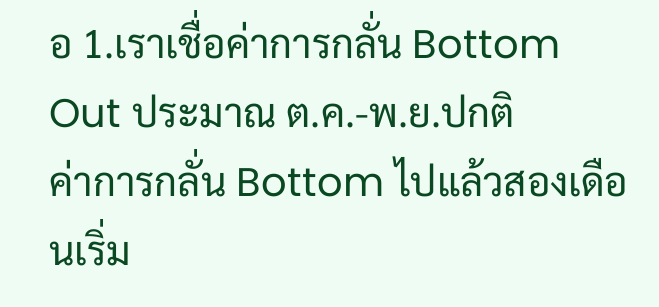อ 1.เราเชื่อค่าการกลั่น Bottom Out ประมาณ ต.ค.-พ.ย.ปกติ
ค่าการกลั่น Bottom ไปแล้วสองเดือนเริ่ม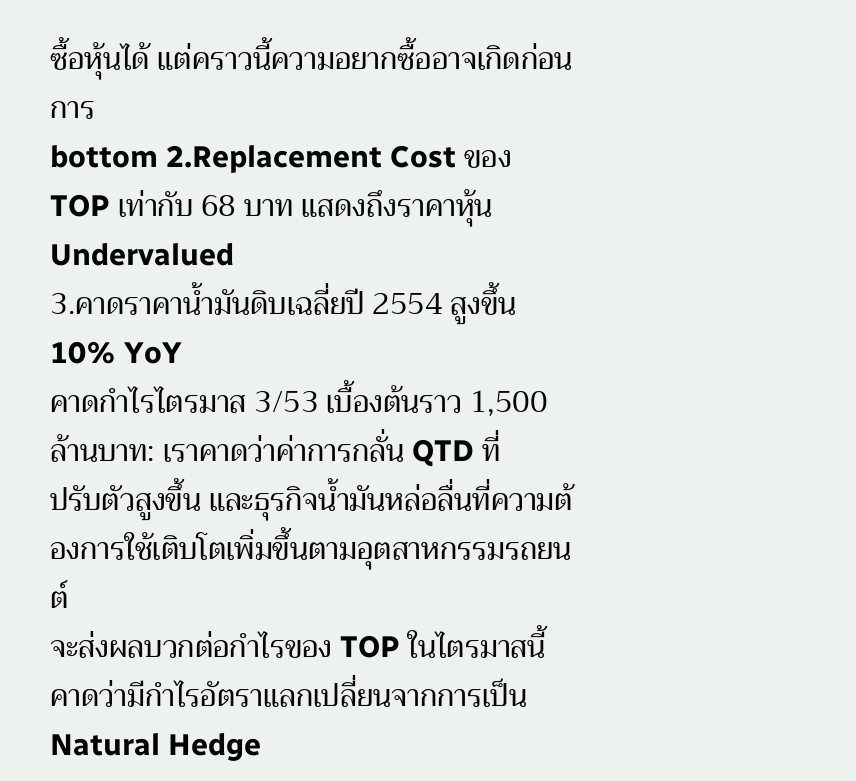ซื้อหุ้นได้ แต่คราวนี้ความอยากซื้ออาจเกิดก่อนการ
bottom 2.Replacement Cost ของ TOP เท่ากับ 68 บาท แสดงถึงราคาหุ้น Undervalued
3.คาดราคาน้ำมันดิบเฉลี่ยปี 2554 สูงขึ้น 10% YoY
คาดกำไรไตรมาส 3/53 เบื้องต้นราว 1,500 ล้านบาท: เราคาดว่าค่าการกลั่น QTD ที่
ปรับตัวสูงขึ้น และธุรกิจน้ำมันหล่อลื่นที่ความต้องการใช้เติบโตเพิ่มขึ้นตามอุตสาหกรรมรถยนต์
จะส่งผลบวกต่อกำไรของ TOP ในไตรมาสนี้ คาดว่ามีกำไรอัตราแลกเปลี่ยนจากการเป็น
Natural Hedge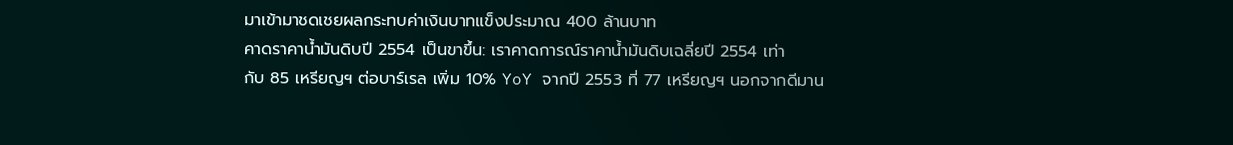มาเข้ามาชดเชยผลกระทบค่าเงินบาทแข็งประมาณ 400 ล้านบาท
คาดราคาน้ำมันดิบปี 2554 เป็นขาขึ้น: เราคาดการณ์ราคาน้ำมันดิบเฉลี่ยปี 2554 เท่า
กับ 85 เหรียญฯ ต่อบาร์เรล เพิ่ม 10% YoY จากปี 2553 ที่ 77 เหรียญฯ นอกจากดีมาน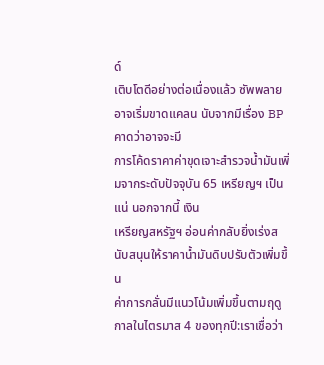ด์
เติบโตดีอย่างต่อเนื่องแล้ว ซัพพลายอาจเริ่มขาดแคลน นับจากมีเรื่อง BP คาดว่าอาจจะมี
การโค้ดราคาค่าขุดเจาะสำรวจน้ำมันเพิ่มจากระดับปัจจุบัน 65 เหรียญฯ เป็นแน่ นอกจากนี้ เงิน
เหรียญสหรัฐฯ อ่อนค่ากลับยิ่งเร่งสนับสนุนให้ราคาน้ำมันดิบปรับตัวเพิ่มขึ้น
ค่าการกลั่นมีแนวโน้มเพิ่มขึ้นตามฤดูกาลในไตรมาส 4 ของทุกปี:เราเชื่อว่า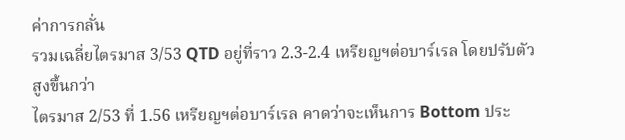ค่าการกลั่น
รวมเฉลี่ยไตรมาส 3/53 QTD อยู่ที่ราว 2.3-2.4 เหรียญฯต่อบาร์เรล โดยปรับตัวสูงขึ้นกว่า
ไตรมาส 2/53 ที่ 1.56 เหรียญฯต่อบาร์เรล คาดว่าจะเห็นการ Bottom ประ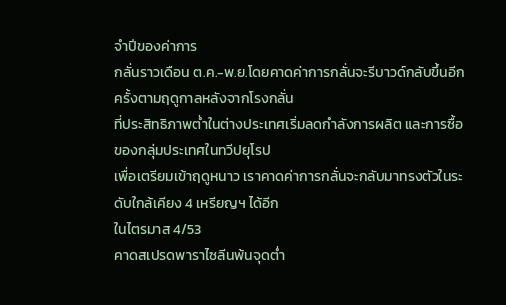จำปีของค่าการ
กลั่นราวเดือน ต.ค.-พ.ย.โดยคาดค่าการกลั่นจะรีบาวด์กลับขึ้นอีกครั้งตามฤดูกาลหลังจากโรงกลั่น
ที่ประสิทธิภาพต่ำในต่างประเทศเริ่มลดกำลังการผลิต และการซื้อของกลุ่มประเทศในทวีปยุโรป
เพื่อเตรียมเข้าฤดูหนาว เราคาดค่าการกลั่นจะกลับมาทรงตัวในระดับใกล้เคียง 4 เหรียญฯ ได้อีก
ในไตรมาส 4/53
คาดสเปรดพาราไซลีนพ้นจุดต่ำ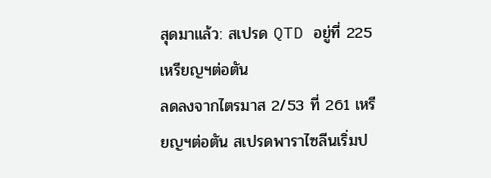สุดมาแล้ว: สเปรด QTD อยู่ที่ 225 เหรียญฯต่อตัน
ลดลงจากไตรมาส 2/53 ที่ 261 เหรียญฯต่อตัน สเปรดพาราไซลีนเริ่มป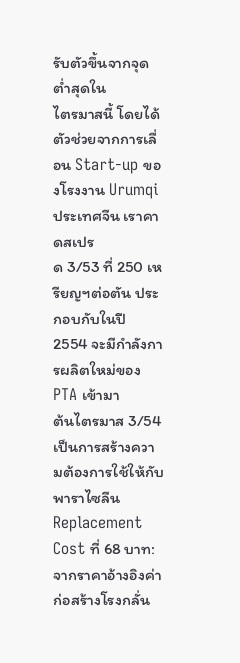รับตัวขึ้นจากจุดต่ำสุดใน
ไตรมาสนี้ โดยได้ตัวช่วยจากการเลื่อน Start-up ของโรงงาน Urumqi ประเทศจีน เราคาดสเปร
ด 3/53 ที่ 250 เหรียญฯต่อตัน ประกอบกับในปี 2554 จะมีกำลังการผลิตใหม่ของ PTA เข้ามา
ต้นไตรมาส 3/54 เป็นการสร้างความต้องการใช้ให้กับพาราไซลีน
Replacement Cost ที่ 68 บาท: จากราคาอ้างอิงค่าก่อสร้างโรงกลั่น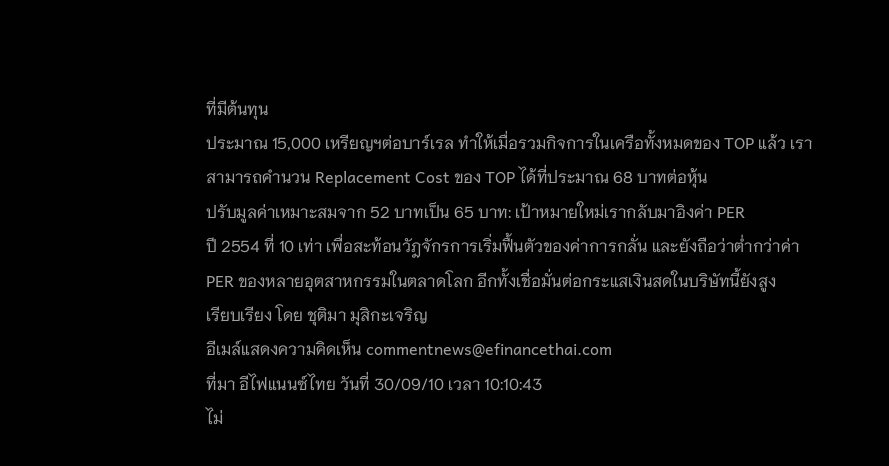ที่มีต้นทุน
ประมาณ 15,000 เหรียญฯต่อบาร์เรล ทำให้เมื่อรวมกิจการในเครือทั้งหมดของ TOP แล้ว เรา
สามารถคำนวน Replacement Cost ของ TOP ได้ที่ประมาณ 68 บาทต่อหุ้น
ปรับมูลค่าเหมาะสมจาก 52 บาทเป็น 65 บาท: เป้าหมายใหม่เรากลับมาอิงค่า PER
ปี 2554 ที่ 10 เท่า เพื่อสะท้อนวัฎจักรการเริ่มฟื้นตัวของค่าการกลั่น และยังถือว่าต่ำกว่าค่า
PER ของหลายอุตสาหกรรมในตลาดโลก อีกทั้งเชื่อมั่นต่อกระแสเงินสดในบริษัทนี้ยังสูง
เรียบเรียง โดย ชุติมา มุสิกะเจริญ
อีเมล์แสดงความคิดเห็น commentnews@efinancethai.com
ที่มา อีไฟแนนซ์ไทย วันที่ 30/09/10 เวลา 10:10:43
ไม่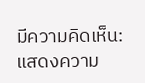มีความคิดเห็น:
แสดงความ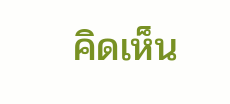คิดเห็น